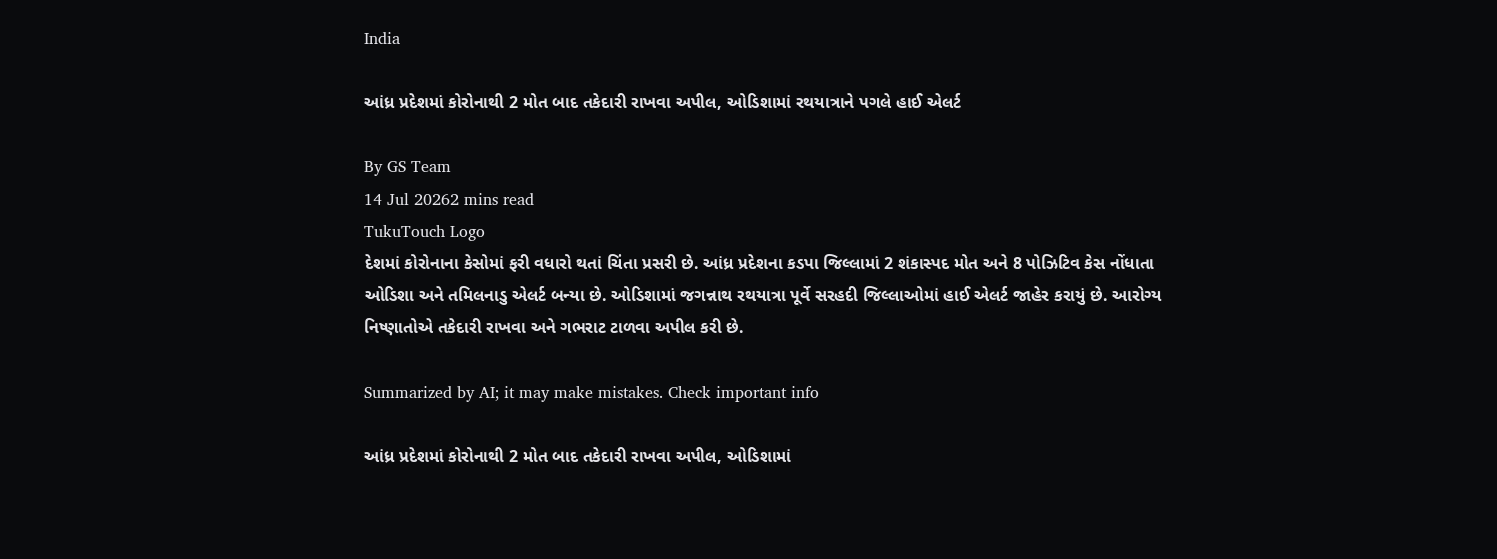India

આંધ્ર પ્રદેશમાં કોરોનાથી 2 મોત બાદ તકેદારી રાખવા અપીલ, ઓડિશામાં રથયાત્રાને પગલે હાઈ એલર્ટ

By GS Team
14 Jul 20262 mins read
TukuTouch Logo
દેશમાં કોરોનાના કેસોમાં ફરી વધારો થતાં ચિંતા પ્રસરી છે. આંધ્ર પ્રદેશના કડપા જિલ્લામાં 2 શંકાસ્પદ મોત અને 8 પોઝિટિવ કેસ નોંધાતા ઓડિશા અને તમિલનાડુ એલર્ટ બન્યા છે. ઓડિશામાં જગન્નાથ રથયાત્રા પૂર્વે સરહદી જિલ્લાઓમાં હાઈ એલર્ટ જાહેર કરાયું છે. આરોગ્ય નિષ્ણાતોએ તકેદારી રાખવા અને ગભરાટ ટાળવા અપીલ કરી છે.

Summarized by AI; it may make mistakes. Check important info

આંધ્ર પ્રદેશમાં કોરોનાથી 2 મોત બાદ તકેદારી રાખવા અપીલ, ઓડિશામાં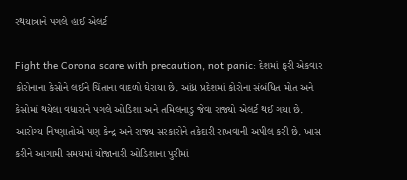રથયાત્રાને પગલે હાઈ એલર્ટ

Fight the Corona scare with precaution, not panic: દેશમાં ફરી એકવાર કોરોનાના કેસોને લઈને ચિંતાના વાદળો ઘેરાયા છે. આંધ્ર પ્રદેશમાં કોરોના સંબંધિત મોત અને કેસોમાં થયેલા વધારાને પગલે ઓડિશા અને તમિલનાડુ જેવા રાજ્યો એલર્ટ થઈ ગયા છે. આરોગ્ય નિષ્ણાતોએ પણ કેન્દ્ર અને રાજ્ય સરકારોને તકેદારી રાખવાની અપીલ કરી છે. ખાસ કરીને આગામી સમયમાં યોજાનારી ઓડિશાના પુરીમાં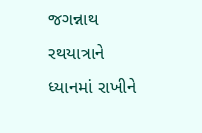જગન્નાથ રથયાત્રાને ધ્યાનમાં રાખીને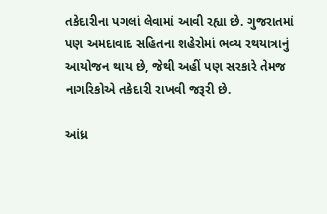તકેદારીના પગલાં લેવામાં આવી રહ્યા છે. ગુજરાતમાં પણ અમદાવાદ સહિતના શહેરોમાં ભવ્ય રથયાત્રાનું આયોજન થાય છે, જેથી અહીં પણ સરકારે તેમજ નાગરિકોએ તકેદારી રાખવી જરૂરી છે.

આંધ્ર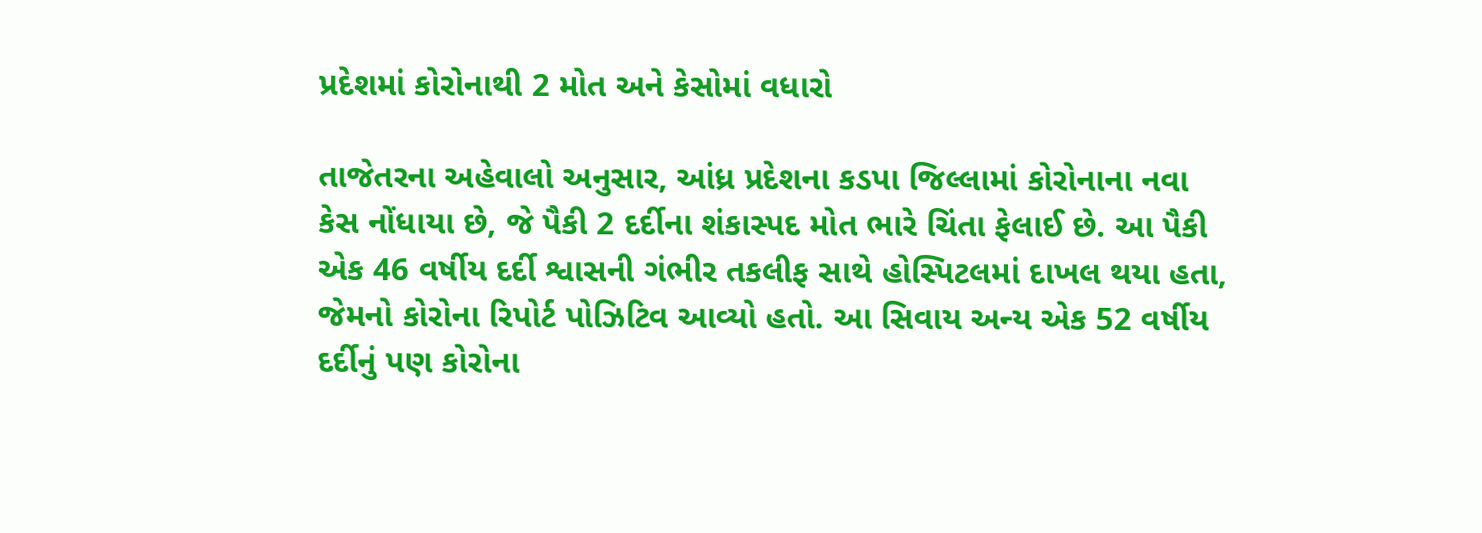પ્રદેશમાં કોરોનાથી 2 મોત અને કેસોમાં વધારો

તાજેતરના અહેવાલો અનુસાર, આંધ્ર પ્રદેશના કડપા જિલ્લામાં કોરોનાના નવા કેસ નોંધાયા છે, જે પૈકી 2 દર્દીના શંકાસ્પદ મોત ભારે ચિંતા ફેલાઈ છે. આ પૈકી એક 46 વર્ષીય દર્દી શ્વાસની ગંભીર તકલીફ સાથે હોસ્પિટલમાં દાખલ થયા હતા, જેમનો કોરોના રિપોર્ટ પોઝિટિવ આવ્યો હતો. આ સિવાય અન્ય એક 52 વર્ષીય દર્દીનું પણ કોરોના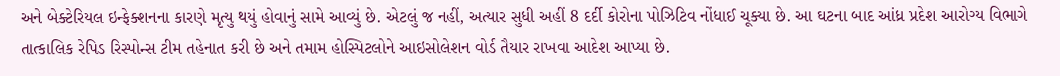અને બેક્ટેરિયલ ઇન્ફેક્શનના કારણે મૃત્યુ થયું હોવાનું સામે આવ્યું છે. એટલું જ નહીં, અત્યાર સુધી અહીં 8 દર્દી કોરોના પોઝિટિવ નોંધાઈ ચૂક્યા છે. આ ઘટના બાદ આંધ્ર પ્રદેશ આરોગ્ય વિભાગે તાત્કાલિક રેપિડ રિસ્પોન્સ ટીમ તહેનાત કરી છે અને તમામ હોસ્પિટલોને આઇસોલેશન વોર્ડ તૈયાર રાખવા આદેશ આપ્યા છે.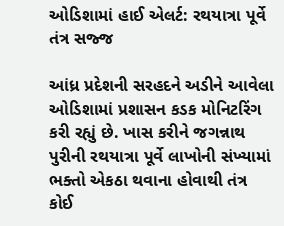ઓડિશામાં હાઈ એલર્ટ: રથયાત્રા પૂર્વે તંત્ર સજ્જ

આંધ્ર પ્રદેશની સરહદને અડીને આવેલા ઓડિશામાં પ્રશાસન કડક મોનિટરિંગ કરી રહ્યું છે. ખાસ કરીને જગન્નાથ પુરીની રથયાત્રા પૂર્વે લાખોની સંખ્યામાં ભક્તો એકઠા થવાના હોવાથી તંત્ર કોઈ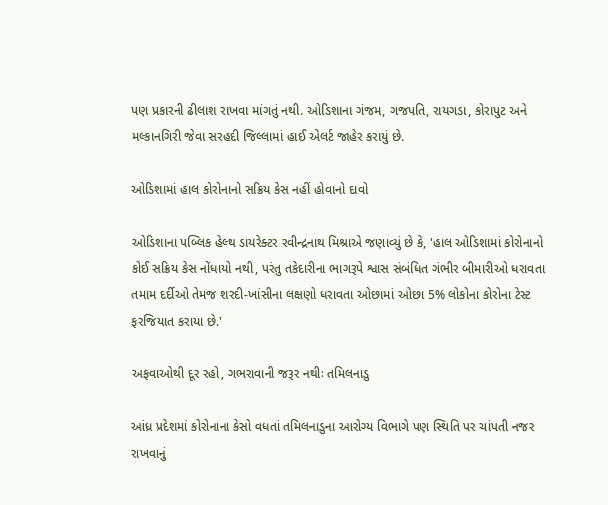પણ પ્રકારની ઢીલાશ રાખવા માંગતું નથી. ઓડિશાના ગંજમ, ગજપતિ, રાયગડા, કોરાપુટ અને મલ્કાનગિરી જેવા સરહદી જિલ્લામાં હાઈ એલર્ટ જાહેર કરાયું છે.

ઓડિશામાં હાલ કોરોનાનો સક્રિય કેસ નહીં હોવાનો દાવો

ઓડિશાના પબ્લિક હેલ્થ ડાયરેક્ટર રવીન્દ્રનાથ મિશ્રાએ જણાવ્યું છે કે, 'હાલ ઓડિશામાં કોરોનાનો કોઈ સક્રિય કેસ નોંધાયો નથી, પરંતુ તકેદારીના ભાગરૂપે શ્વાસ સંબંધિત ગંભીર બીમારીઓ ધરાવતા તમામ દર્દીઓ તેમજ શરદી-ખાંસીના લક્ષણો ધરાવતા ઓછામાં ઓછા 5% લોકોના કોરોના ટેસ્ટ ફરજિયાત કરાયા છે.'

અફવાઓથી દૂર રહો, ગભરાવાની જરૂર નથીઃ તમિલનાડુ

આંધ્ર પ્રદેશમાં કોરોનાના કેસો વધતાં તમિલનાડુના આરોગ્ય વિભાગે પણ સ્થિતિ પર ચાંપતી નજર રાખવાનું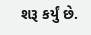શરૂ કર્યું છે.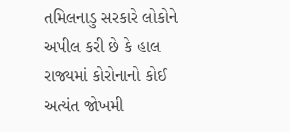તમિલનાડુ સરકારે લોકોને અપીલ કરી છે કે હાલ રાજ્યમાં કોરોનાનો કોઈ અત્યંત જોખમી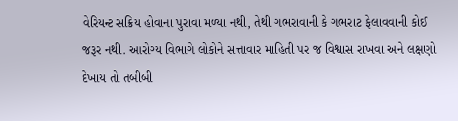વેરિયન્ટ સક્રિય હોવાના પુરાવા મળ્યા નથી, તેથી ગભરાવાની કે ગભરાટ ફેલાવવાની કોઈ જરૂર નથી. આરોગ્ય વિભાગે લોકોને સત્તાવાર માહિતી પર જ વિશ્વાસ રાખવા અને લક્ષણો દેખાય તો તબીબી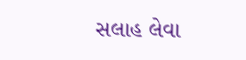સલાહ લેવા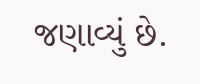જણાવ્યું છે.